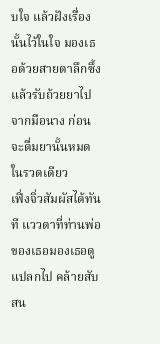บใจ แล้วฝังเรื่องนั้นไว้ในใจ มองเธอด้วยสายตาลึกซึ้ง แล้วรับถ้วยยาไปจากมือนาง ก่อนจะดื่มยานั้นหมดในรวดเดียว
เฟิ่งจิ่วสัมผัสได้ทันที แววตาที่ท่านพ่อของเธอมองเธอดูแปลกไป คล้ายสับสน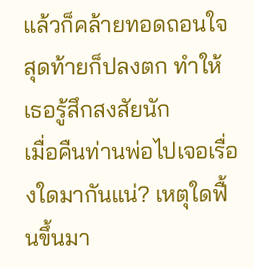แล้วก็คล้ายทอดถอนใจ สุดท้ายก็ปลงตก ทำให้เธอรู้สึกสงสัยนัก
เมื่อคืนท่านพ่อไปเจอเรื่องใดมากันแน่? เหตุใดฟื้นขึ้นมา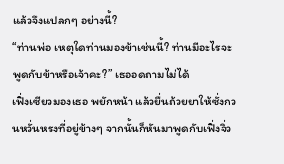แล้วจึงแปลกๆ อย่างนี้?
“ท่านพ่อ เหตุใดท่านมองข้าเช่นนี้? ท่านมีอะไรจะพูดกับข้าหรือเจ้าคะ?” เธออดถามไม่ได้
เฟิ่งเซียวมองเธอ พยักหน้า แล้วยื่นถ้วยยาให้ซั่งกวนหวั่นหรงที่อยู่ข้างๆ จากนั้นก็หันมาพูดกับเฟิ่งจิ่ว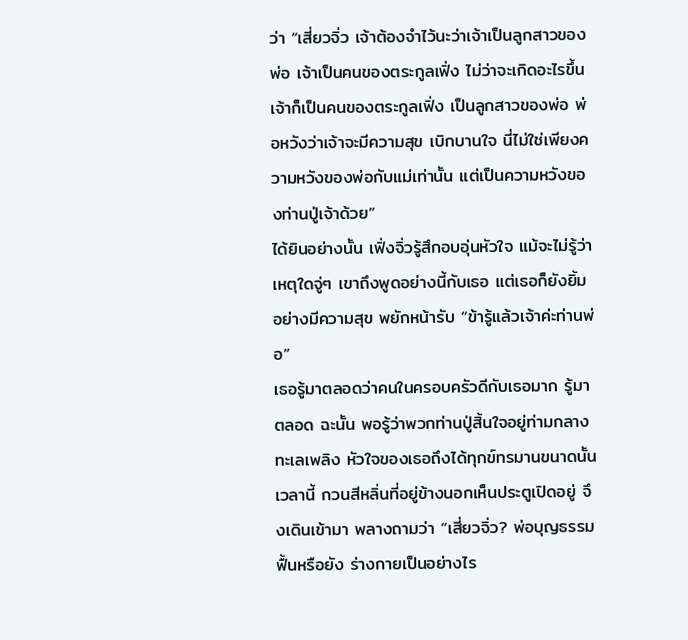ว่า “เสี่ยวจิ่ว เจ้าต้องจำไว้นะว่าเจ้าเป็นลูกสาวของพ่อ เจ้าเป็นคนของตระกูลเฟิ่ง ไม่ว่าจะเกิดอะไรขึ้นเจ้าก็เป็นคนของตระกูลเฟิ่ง เป็นลูกสาวของพ่อ พ่อหวังว่าเจ้าจะมีความสุข เบิกบานใจ นี่ไม่ใช่เพียงความหวังของพ่อกับแม่เท่านั้น แต่เป็นความหวังของท่านปู่เจ้าด้วย”
ได้ยินอย่างนั้น เฟิ่งจิ่วรู้สึกอบอุ่นหัวใจ แม้จะไม่รู้ว่าเหตุใดจู่ๆ เขาถึงพูดอย่างนี้กับเธอ แต่เธอก็ยังยิ้มอย่างมีความสุข พยักหน้ารับ “ข้ารู้แล้วเจ้าค่ะท่านพ่อ”
เธอรู้มาตลอดว่าคนในครอบครัวดีกับเธอมาก รู้มาตลอด ฉะนั้น พอรู้ว่าพวกท่านปู่สิ้นใจอยู่ท่ามกลางทะเลเพลิง หัวใจของเธอถึงได้ทุกข์ทรมานขนาดนั้น
เวลานี้ กวนสีหลิ่นที่อยู่ข้างนอกเห็นประตูเปิดอยู่ จึงเดินเข้ามา พลางถามว่า “เสี่ยวจิ่ว? พ่อบุญธรรมฟื้นหรือยัง ร่างกายเป็นอย่างไร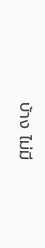บ้าง ไม่มี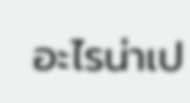อะไรน่าเป